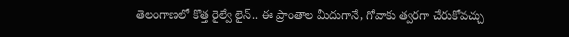తెలంగాణలో కొత్త రైల్వే లైన్.. ఈ ప్రాంతాల మీదుగానే, గోవాకు త్వరగా చేరుకోవచ్చు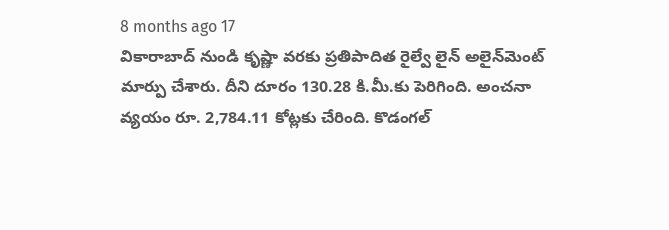8 months ago 17
వికారాబాద్ నుండి కృష్ణా వరకు ప్రతిపాదిత రైల్వే లైన్ అలైన్‌మెంట్ మార్పు చేశారు. దీని దూరం 130.28 కి.మీ.కు పెరిగింది. అంచనా వ్యయం రూ. 2,784.11 కోట్లకు చేరింది. కొడంగల్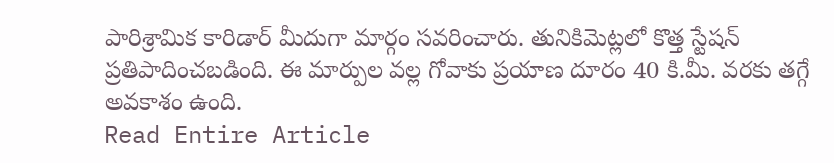పారిశ్రామిక కారిడార్ మీదుగా మార్గం సవరించారు. తునికిమెట్లలో కొత్త స్టేషన్ ప్రతిపాదించబడింది. ఈ మార్పుల వల్ల గోవాకు ప్రయాణ దూరం 40 కి.మీ. వరకు తగ్గే అవకాశం ఉంది.
Read Entire Article